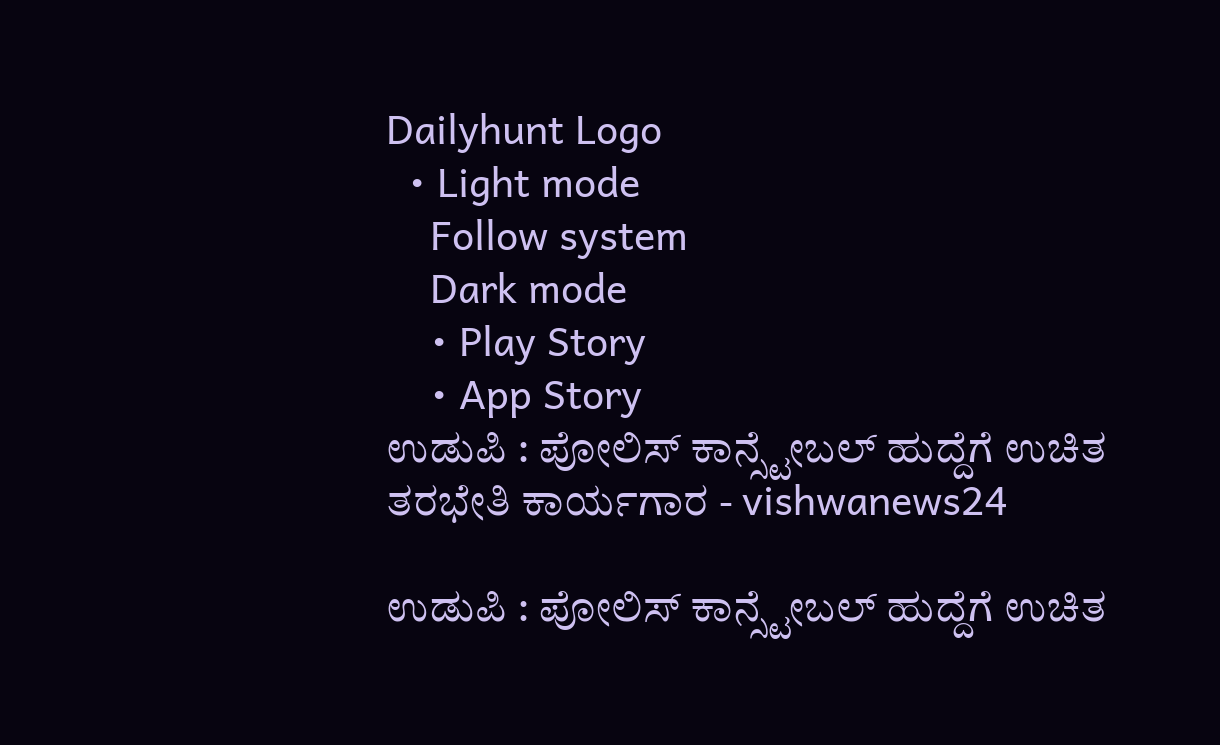Dailyhunt Logo
  • Light mode
    Follow system
    Dark mode
    • Play Story
    • App Story
ಉಡುಪಿ : ಪೋಲಿಸ್ ಕಾನ್ಸ್ಟೇಬಲ್ ಹುದ್ದೆಗೆ ಉಚಿತ ತರಭೇತಿ ಕಾರ್ಯಗಾರ - vishwanews24

ಉಡುಪಿ : ಪೋಲಿಸ್ ಕಾನ್ಸ್ಟೇಬಲ್ ಹುದ್ದೆಗೆ ಉಚಿತ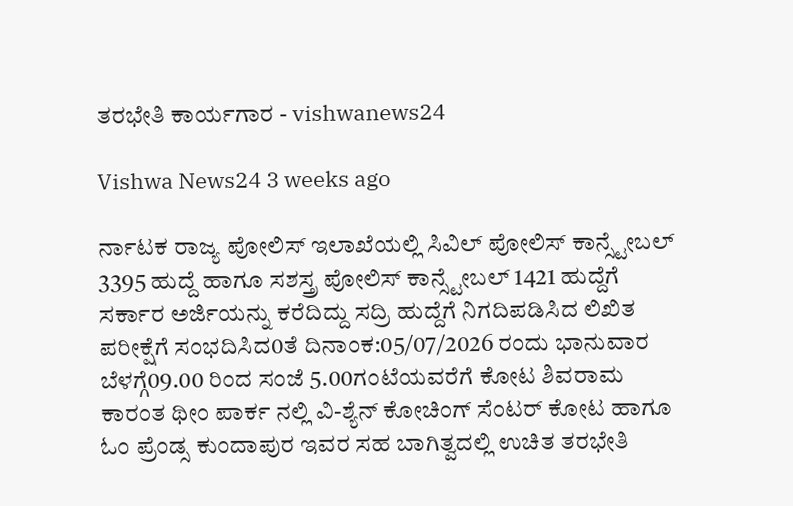ತರಭೇತಿ ಕಾರ್ಯಗಾರ - vishwanews24

Vishwa News24 3 weeks ago

ರ್ನಾಟಕ ರಾಜ್ಯ ಪೋಲಿಸ್ ಇಲಾಖೆಯಲ್ಲಿ ಸಿವಿಲ್ ಪೋಲಿಸ್ ಕಾನ್ಸ್ಟೇಬಲ್ 3395 ಹುದ್ದೆ ಹಾಗೂ ಸಶಸ್ತ್ರ ಪೋಲಿಸ್ ಕಾನ್ಸ್ಟೇಬಲ್ 1421 ಹುದ್ದೆಗೆ ಸರ್ಕಾರ ಅರ್ಜಿಯನ್ನು ಕರೆದಿದ್ದು ಸದ್ರಿ ಹುದ್ದೆಗೆ ನಿಗದಿಪಡಿಸಿದ ಲಿಖಿತ ಪರೀಕ್ಷೆಗೆ ಸಂಭದಿಸಿದ0ತೆ ದಿನಾಂಕ:05/07/2026 ರಂದು ಭಾನುವಾರ ಬೆಳಗ್ಗೆ09.00 ರಿಂದ ಸಂಜೆ 5.00ಗಂಟೆಯವರೆಗೆ ಕೋಟ ಶಿವರಾಮ ಕಾರಂತ ಥೀಂ ಪಾರ್ಕ ನಲ್ಲಿ ವಿ-ಶ್ಯೆನ್ ಕೋಚಿಂಗ್ ಸೆಂಟರ್ ಕೋಟ ಹಾಗೂ ಓಂ ಪ್ರೆಂಡ್ಸ ಕುಂದಾಪುರ ಇವರ ಸಹ ಬಾಗಿತ್ವದಲ್ಲಿ ಉಚಿತ ತರಭೇತಿ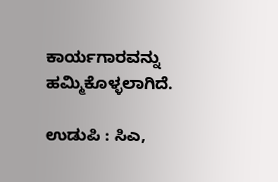ಕಾರ್ಯಗಾರವನ್ನು ಹಮ್ಮಿಕೊಳ್ಳಲಾಗಿದೆ.

ಉಡುಪಿ : ಸಿಎ,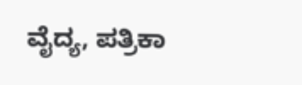ವೈದ್ಯ, ಪತ್ರಿಕಾ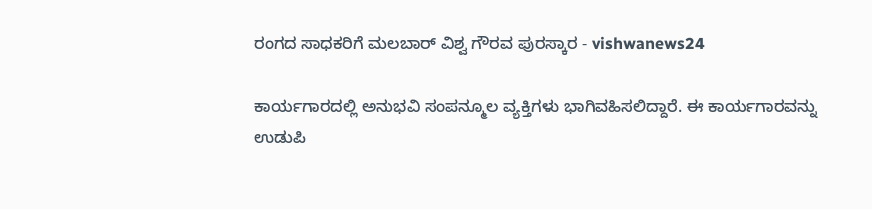ರಂಗದ ಸಾಧಕರಿಗೆ ಮಲಬಾರ್ ವಿಶ್ವ ಗೌರವ ಪುರಸ್ಕಾರ - vishwanews24

ಕಾರ್ಯಗಾರದಲ್ಲಿ ಅನುಭವಿ ಸಂಪನ್ಮೂಲ ವ್ಯಕ್ತಿಗಳು ಭಾಗಿವಹಿಸಲಿದ್ದಾರೆ. ಈ ಕಾರ್ಯಗಾರವನ್ನು ಉಡುಪಿ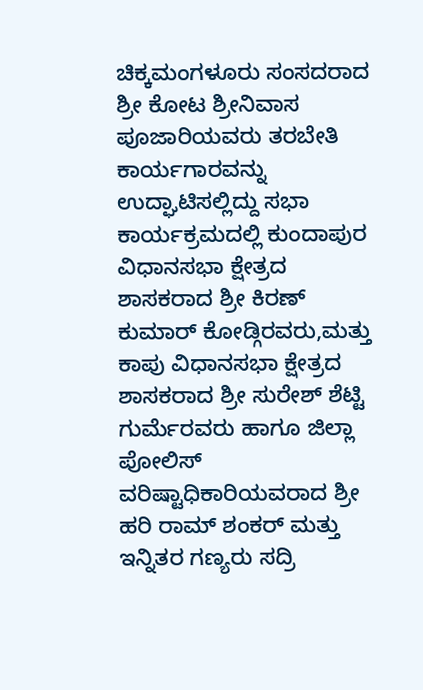ಚಿಕ್ಕಮಂಗಳೂರು ಸಂಸದರಾದ ಶ್ರೀ ಕೋಟ ಶ್ರೀನಿವಾಸ ಪೂಜಾರಿಯವರು ತರಬೇತಿ ಕಾರ್ಯಗಾರವನ್ನು ಉದ್ಘಾಟಿಸಲ್ಲಿದ್ದು ಸಭಾ ಕಾರ್ಯಕ್ರಮದಲ್ಲಿ ಕುಂದಾಪುರ ವಿಧಾನಸಭಾ ಕ್ಷೇತ್ರದ ಶಾಸಕರಾದ ಶ್ರೀ ಕಿರಣ್ ಕುಮಾರ್ ಕೋಡ್ಗಿರವರು,ಮತ್ತು ಕಾಪು ವಿಧಾನಸಭಾ ಕ್ಷೇತ್ರದ ಶಾಸಕರಾದ ಶ್ರೀ ಸುರೇಶ್ ಶೆಟ್ಟಿ ಗುರ್ಮೆರವರು ಹಾಗೂ ಜಿಲ್ಲಾ ಪೋಲಿಸ್ ವರಿಷ್ಟಾಧಿಕಾರಿಯವರಾದ ಶ್ರೀ ಹರಿ ರಾಮ್ ಶಂಕರ್ ಮತ್ತು ಇನ್ನಿತರ ಗಣ್ಯರು ಸದ್ರಿ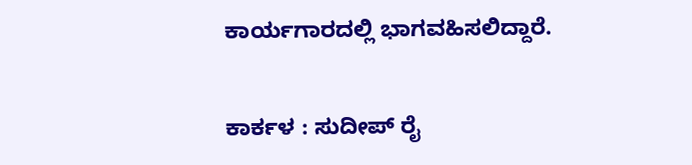ಕಾರ್ಯಗಾರದಲ್ಲಿ ಭಾಗವಹಿಸಲಿದ್ದಾರೆ.

ಕಾರ್ಕಳ : ಸುದೀಪ್ ರೈ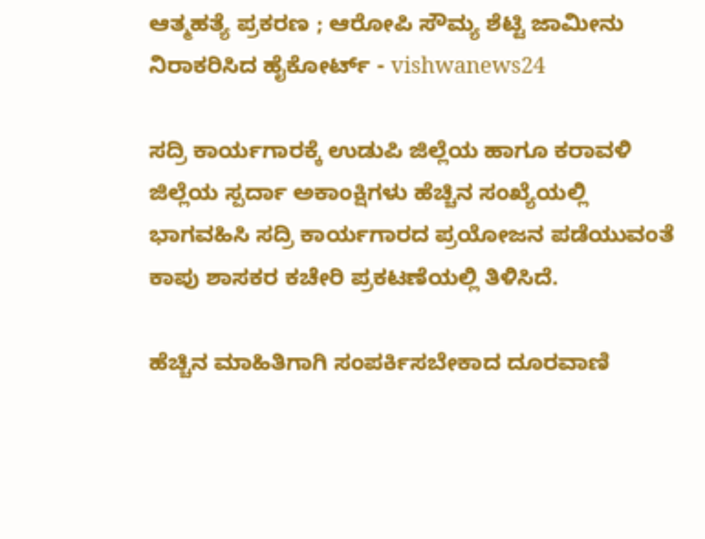ಆತ್ಮಹತ್ಯೆ ಪ್ರಕರಣ ; ಆರೋಪಿ ಸೌಮ್ಯ ಶೆಟ್ಟಿ ಜಾಮೀನು ನಿರಾಕರಿಸಿದ ಹೈಕೋರ್ಟ್‌ - vishwanews24

ಸದ್ರಿ ಕಾರ್ಯಗಾರಕ್ಕೆ ಉಡುಪಿ ಜಿಲ್ಲೆಯ ಹಾಗೂ ಕರಾವಳಿ ಜಿಲ್ಲೆಯ ಸ್ಪರ್ದಾ ಅಕಾಂಕ್ಷಿಗಳು ಹೆಚ್ಚಿನ ಸಂಖ್ಯೆಯಲ್ಲಿ ಭಾಗವಹಿಸಿ ಸದ್ರಿ ಕಾರ್ಯಗಾರದ ಪ್ರಯೋಜನ ಪಡೆಯುವಂತೆ ಕಾಪು ಶಾಸಕರ ಕಚೇರಿ ಪ್ರಕಟಣೆಯಲ್ಲಿ ತಿಳಿಸಿದೆ.

ಹೆಚ್ಚಿನ ಮಾಹಿತಿಗಾಗಿ ಸಂಪರ್ಕಿಸಬೇಕಾದ ದೂರವಾಣಿ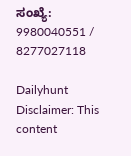ಸಂಖ್ಯೆ: 9980040551 / 8277027118

Dailyhunt
Disclaimer: This content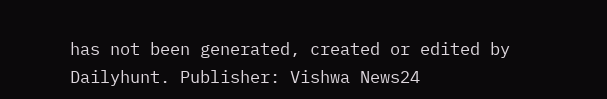has not been generated, created or edited by Dailyhunt. Publisher: Vishwa News24